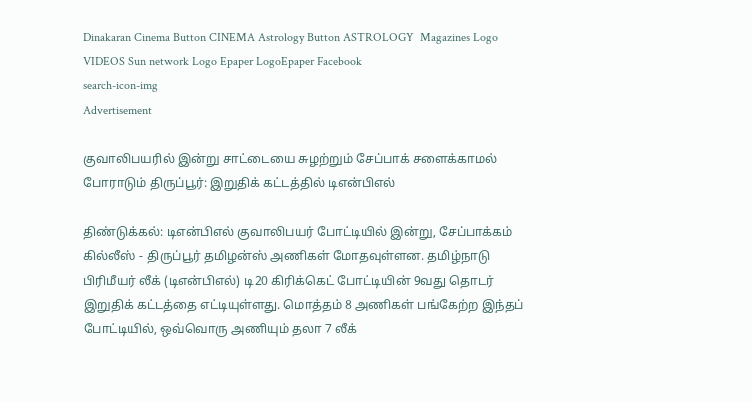Dinakaran Cinema Button CINEMA Astrology Button ASTROLOGY  Magazines Logo VIDEOS Sun network Logo Epaper LogoEpaper Facebook
search-icon-img
Advertisement

குவாலிபயரில் இன்று சாட்டையை சுழற்றும் சேப்பாக் சளைக்காமல் போராடும் திருப்பூர்: இறுதிக் கட்டத்தில் டிஎன்பிஎல்

திண்டுக்கல்: டிஎன்பிஎல் குவாலிபயர் போட்டியில் இன்று, சேப்பாக்கம் கில்லீஸ் - திருப்பூர் தமிழன்ஸ் அணிகள் மோதவுள்ளன. தமிழ்நாடு பிரிமீயர் லீக் (டிஎன்பிஎல்) டி20 கிரிக்கெட் போட்டியின் 9வது தொடர் இறுதிக் கட்டத்தை எட்டியுள்ளது. மொத்தம் 8 அணிகள் பங்கேற்ற இந்தப் போட்டியில், ஒவ்வொரு அணியும் தலா 7 லீக்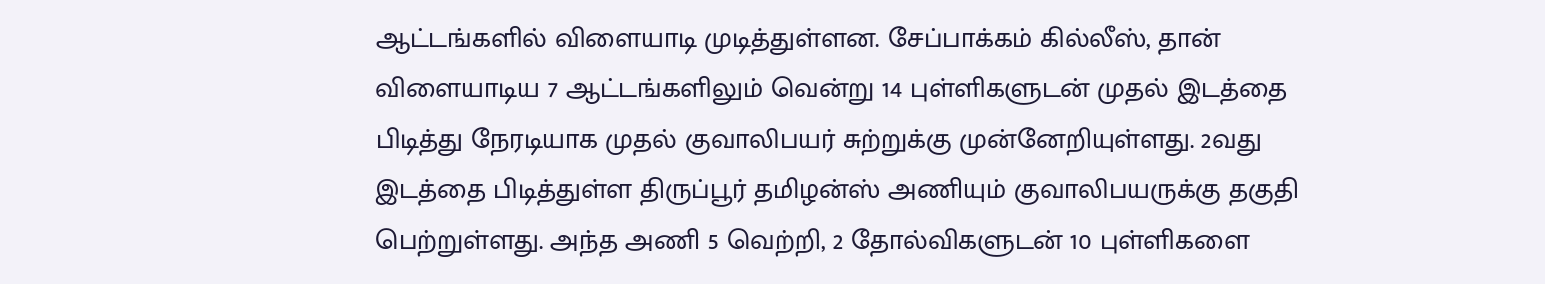ஆட்டங்களில் விளையாடி முடித்துள்ளன. சேப்பாக்கம் கில்லீஸ், தான் விளையாடிய 7 ஆட்டங்களிலும் வென்று 14 புள்ளிகளுடன் முதல் இடத்தை பிடித்து நேரடியாக முதல் குவாலிபயர் சுற்றுக்கு முன்னேறியுள்ளது. 2வது இடத்தை பிடித்துள்ள திருப்பூர் தமிழன்ஸ் அணியும் குவாலிபயருக்கு தகுதி பெற்றுள்ளது. அந்த அணி 5 வெற்றி, 2 தோல்விகளுடன் 10 புள்ளிகளை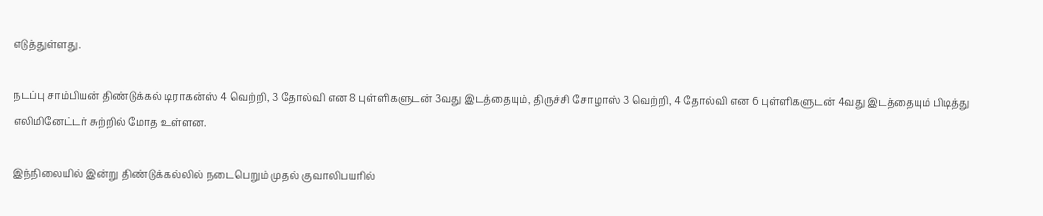எடுத்துள்ளது.

நடப்பு சாம்பியன் திண்டுக்கல் டிராகன்ஸ் 4 வெற்றி, 3 தோல்வி என 8 புள்ளிகளுடன் 3வது இடத்தையும், திருச்சி சோழாஸ் 3 வெற்றி, 4 தோல்வி என 6 புள்ளிகளுடன் 4வது இடத்தையும் பிடித்து எலிமினேட்டர் சுற்றில் மோத உள்ளன.

இந்நிலையில் இன்று திண்டுக்கல்லில் நடைபெறும் முதல் குவாலிபயரில்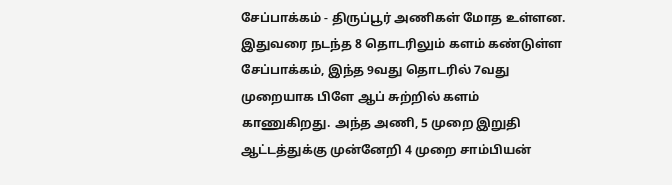சேப்பாக்கம் - திருப்பூர் அணிகள் மோத உள்ளன. இதுவரை நடந்த 8 தொடரிலும் களம் கண்டுள்ள சேப்பாக்கம், இந்த 9வது தொடரில் 7வது முறையாக பிளே ஆப் சுற்றில் களம் காணுகிறது. அந்த அணி, 5 முறை இறுதி ஆட்டத்துக்கு முன்னேறி 4 முறை சாம்பியன்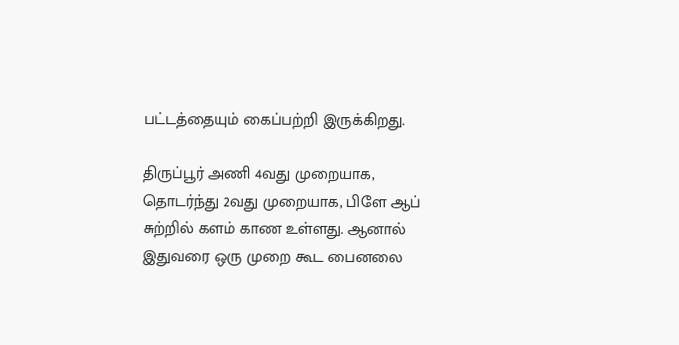பட்டத்தையும் கைப்பற்றி இருக்கிறது.

திருப்பூர் அணி 4வது முறையாக, தொடர்ந்து 2வது முறையாக, பிளே ஆப் சுற்றில் களம் காண உள்ளது. ஆனால் இதுவரை ஒரு முறை கூட பைனலை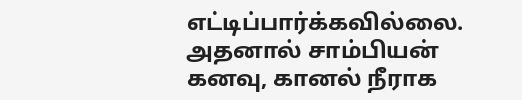எட்டிப்பார்க்கவில்லை. அதனால் சாம்பியன் கனவு, கானல் நீராக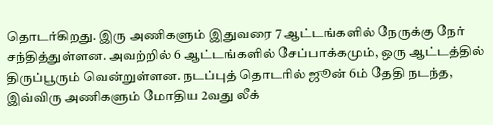தொடர்கிறது. இரு அணிகளும் இதுவரை 7 ஆட்டங்களில் நேருக்கு நேர் சந்தித்துள்ளன. அவற்றில் 6 ஆட்டங்களில் சேப்பாக்கமும், ஒரு ஆட்டத்தில் திருப்பூரும் வென்றுள்ளன. நடப்புத் தொடரில் ஜூன் 6ம் தேதி நடந்த, இவ்விரு அணிகளும் மோதிய 2வது லீக்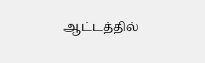ஆட்டத்தில்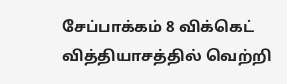சேப்பாக்கம் 8 விக்கெட் வித்தியாசத்தில் வெற்றி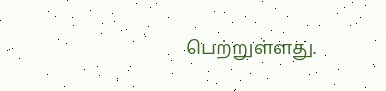பெற்றுள்ளது.